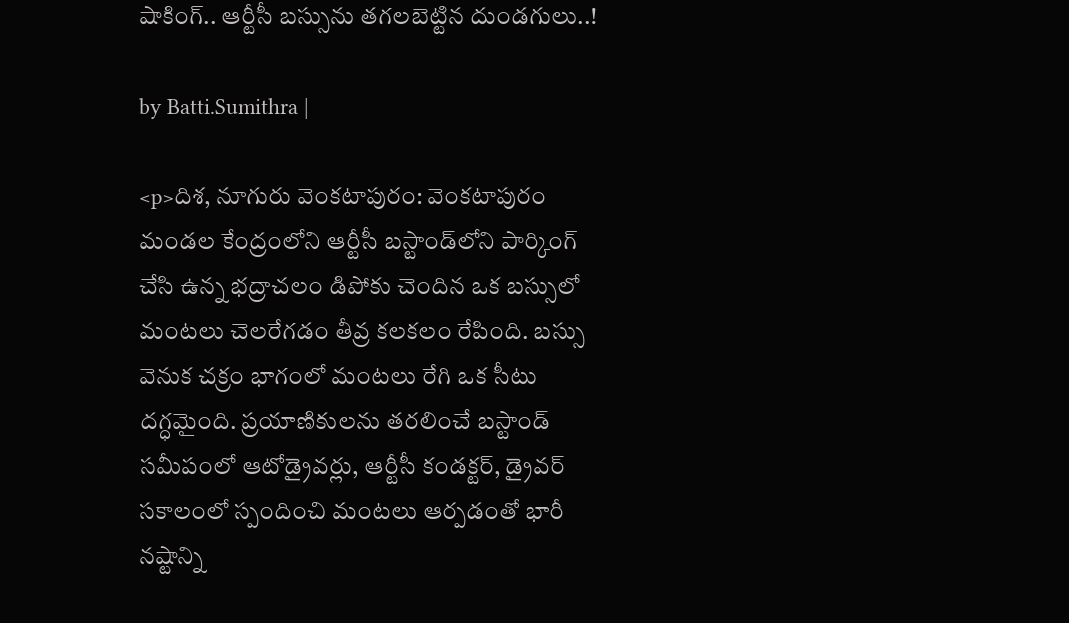షాకింగ్.. ఆర్టీసీ బస్సును తగలబెట్టిన దుండగులు..!

by Batti.Sumithra |

<p>దిశ, నూగురు వెంకటాపురం: వెంకటాపురం మండల కేంద్రంలోని ఆర్టీసీ బస్టాండ్‌లోని పార్కింగ్ చేసి ఉన్న భద్రాచలం డిపోకు చెందిన ఒక బస్సులో మంటలు చెలరేగడం తీవ్ర కలకలం రేపింది. బస్సు వెనుక చక్రం భాగంలో మంటలు రేగి ఒక సీటు దగ్ధమైంది. ప్రయాణికులను తరలించే బస్టాండ్ సమీపంలో ఆటోడ్రైవర్లు, ఆర్టీసీ కండక్టర్, డ్రైవర్ సకాలంలో స్పందించి మంటలు ఆర్పడంతో భారీ నష్టాన్ని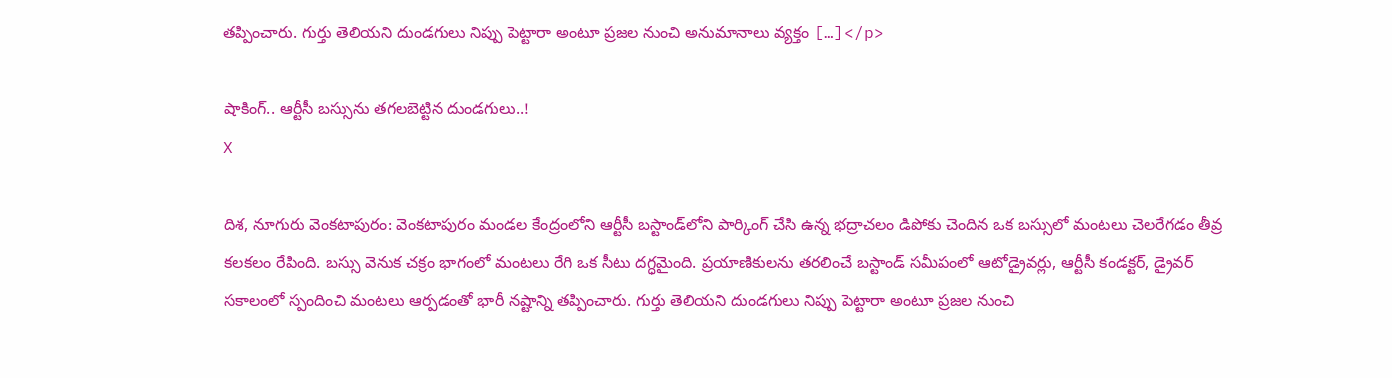తప్పించారు. గుర్తు తెలియని దుండగులు నిప్పు పెట్టారా అంటూ ప్రజల నుంచి అనుమానాలు వ్యక్తం […]</p>

షాకింగ్.. ఆర్టీసీ బస్సును తగలబెట్టిన దుండగులు..!
X

దిశ, నూగురు వెంకటాపురం: వెంకటాపురం మండల కేంద్రంలోని ఆర్టీసీ బస్టాండ్‌లోని పార్కింగ్ చేసి ఉన్న భద్రాచలం డిపోకు చెందిన ఒక బస్సులో మంటలు చెలరేగడం తీవ్ర కలకలం రేపింది. బస్సు వెనుక చక్రం భాగంలో మంటలు రేగి ఒక సీటు దగ్ధమైంది. ప్రయాణికులను తరలించే బస్టాండ్ సమీపంలో ఆటోడ్రైవర్లు, ఆర్టీసీ కండక్టర్, డ్రైవర్ సకాలంలో స్పందించి మంటలు ఆర్పడంతో భారీ నష్టాన్ని తప్పించారు. గుర్తు తెలియని దుండగులు నిప్పు పెట్టారా అంటూ ప్రజల నుంచి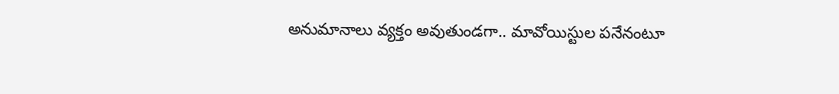అనుమానాలు వ్యక్తం అవుతుండగా.. మావోయిస్టుల పనేనంటూ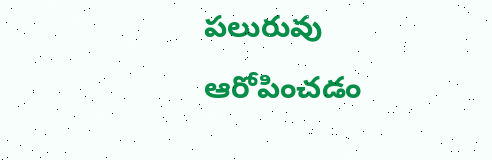పలురువు ఆరోపించడం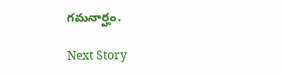గమనార్హం.

Next Story